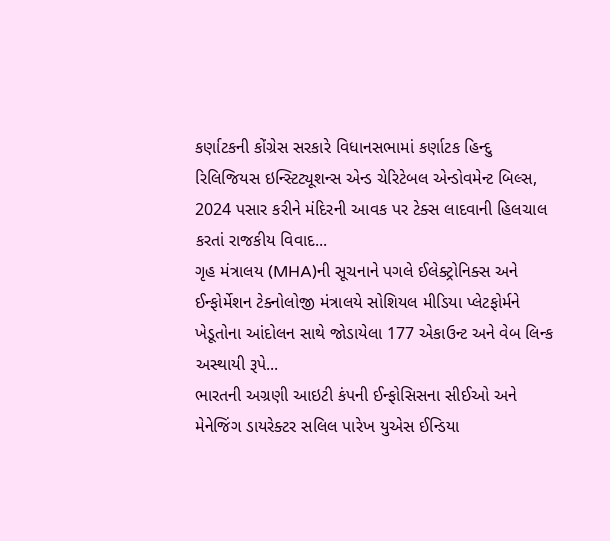કર્ણાટકની કોંગ્રેસ સરકારે વિધાનસભામાં કર્ણાટક હિન્દુ રિલિજિયસ ઇન્સ્ટિટ્યૂશન્સ એન્ડ ચેરિટેબલ એન્ડોવમેન્ટ બિલ્સ, 2024 પસાર કરીને મંદિરની આવક પર ટેક્સ લાદવાની હિલચાલ કરતાં રાજકીય વિવાદ...
ગૃહ મંત્રાલય (MHA)ની સૂચનાને પગલે ઈલેક્ટ્રોનિક્સ અને ઈન્ફોર્મેશન ટેક્નોલોજી મંત્રાલયે સોશિયલ મીડિયા પ્લેટફોર્મને ખેડૂતોના આંદોલન સાથે જોડાયેલા 177 એકાઉન્ટ અને વેબ લિન્ક અસ્થાયી રૂપે...
ભારતની અગ્રણી આઇટી કંપની ઈન્ફોસિસના સીઈઓ અને મેનેજિંગ ડાયરેક્ટર સલિલ પારેખ યુએસ ઈન્ડિયા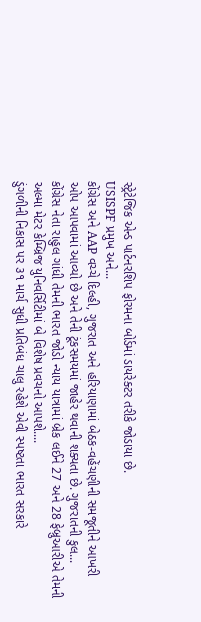સ્ટ્રેટેજિક એન્ડ પાર્ટનરશિપ ફોરમના બોર્ડમાં ડાયરેક્ટર તરીકે જોડાયા છે.
USISPF પ્રમુખ અને...
કોંગ્રેસ અને AAP વચ્ચે દિલ્હી, ગુજરાત અને હરિયાણામાં બેઠક-વહેંચણીની સમજૂતીને આખરી ઓપ આપવામાં આવ્યો છે અને તેની ટૂંકસમયમાં જાહેર થવાની શક્યતા છે. ગુજરાતની કુલ...
કોંગ્રેસ નેતા રાહુલ ગાંધી તેમની ભારત જોડો ન્યાય યાત્રામાં બ્રેક લઈને 27 અને 28 ફેબ્રુઆરીએ તેમની અલ્મા મેટર કેમ્બ્રિજ યુનિવર્સિટીમાં બે વિશેષ પ્રવચનો આપશે....
ડુંગળીની નિકાસ પર ૩૧ માર્ચ સુધી પ્રતિબંધ ચાલુ રહેશે એવી સ્પષ્ટતા ભારત સરકારે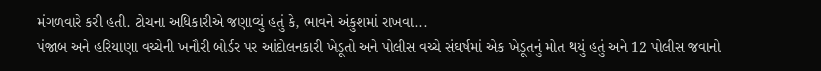મંગળવારે કરી હતી. ટોચના અધિકારીએ જણાવ્યું હતું કે, ભાવને અંકુશમાં રાખવા...
પંજાબ અને હરિયાણા વચ્ચેની ખનૌરી બોર્ડર પર આંદોલનકારી ખેડૂતો અને પોલીસ વચ્ચે સંઘર્ષમાં એક ખેડૂતનું મોત થયું હતું અને 12 પોલીસ જવાનો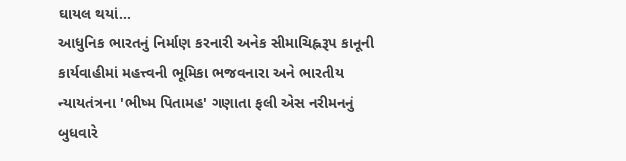ઘાયલ થયાં...
આધુનિક ભારતનું નિર્માણ કરનારી અનેક સીમાચિહ્નરૂપ કાનૂની કાર્યવાહીમાં મહત્ત્વની ભૂમિકા ભજવનારા અને ભારતીય ન્યાયતંત્રના 'ભીષ્મ પિતામહ' ગણાતા ફલી એસ નરીમનનું બુધવારે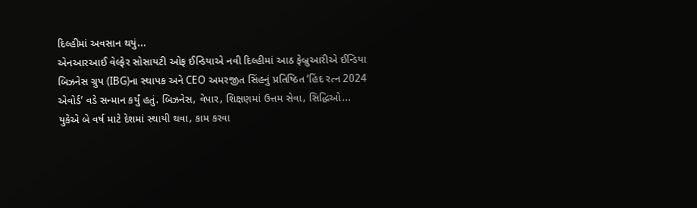દિલ્હીમાં અવસાન થયું...
એનઆરઆઈ વેલ્ફેર સોસાયટી ઓફ ઈન્ડિયાએ નવી દિલ્હીમાં આઠ ફેબ્રુઆરીએ ઈન્ડિયા બિઝનેસ ગ્રુપ (IBG)ના સ્થાપક અને CEO અમરજીત સિંહનું પ્રતિષ્ઠિત ‘હિંદ રત્ન 2024 એવોર્ડ’ વડે સન્માન કર્યું હતું. બિઝનેસ, વેપાર, શિક્ષણમાં ઉત્તમ સેવા, સિદ્ધિઓ...
યુકેએ બે વર્ષ માટે દેશમાં સ્થાયી થવા, કામ કરવા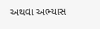અથવા અભ્યાસ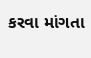કરવા માંગતા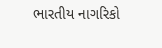ભારતીય નાગરિકો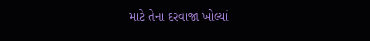માટે તેના દરવાજા ખોલ્યાં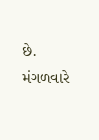છે. મંગળવારે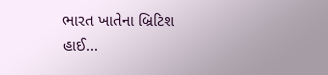ભારત ખાતેના બ્રિટિશ હાઈ...